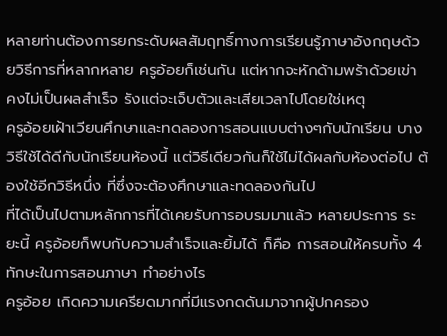หลายท่านต้องการยกระดับผลสัมฤทธิ์ทางการเรียนรู้ภาษาอังกฤษด้วยวิธีการที่หลากหลาย ครูอ้อยก็เช่นกัน แต่หากจะหักด้ามพร้าด้วยเข่า คงไม่เป็นผลสำเร็จ รังแต่จะเจ็บตัวและเสียเวลาไปโดยใช่เหตุ
ครูอ้อยเฝ้าเวียนศึกษาและทดลองการสอนแบบต่างๆกับนักเรียน บางวิธีใช้ได้ดีกับนักเรียนห้องนี้ แต่วิธีเดียวกันก็ใช้ไม่ได้ผลกับห้องต่อไป ต้องใช้อีกวิธีหนึ่ง ที่ซึ่งจะต้องศึกษาและทดลองกันไป
ที่ได้เป็นไปตามหลักการที่ได้เคยรับการอบรมมาแล้ว หลายประการ ระยะนี้ ครูอ้อยก็พบกับความสำเร็จและยิ้มได้ ก็คือ การสอนให้ครบทั้ง 4 ทักษะในการสอนภาษา ทำอย่างไร
ครูอ้อย เกิดความเครียดมากที่มีแรงกดดันมาจากผู้ปกครอง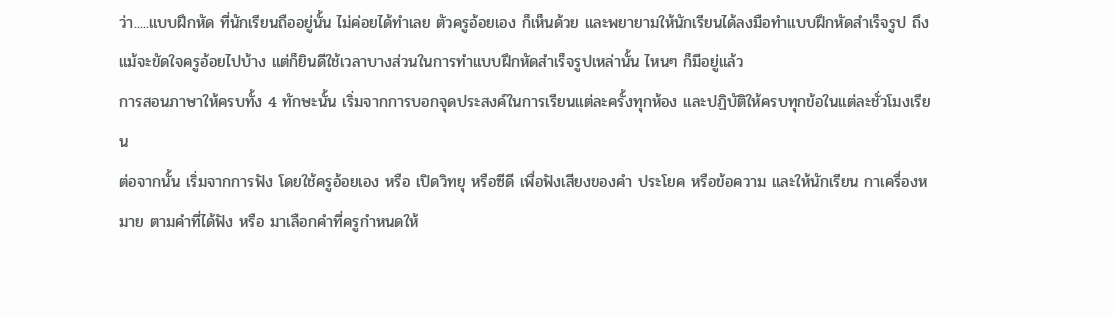ว่า.....แบบฝึกหัด ที่นักเรียนถืออยู่นั้น ไม่ค่อยได้ทำเลย ตัวครูอ้อยเอง ก็เห็นด้วย และพยายามให้นักเรียนได้ลงมือทำแบบฝึกหัดสำเร็จรูป ถึงแม้จะขัดใจครูอ้อยไปบ้าง แต่ก็ยินดีใช้เวลาบางส่วนในการทำแบบฝึกหัดสำเร็จรูปเหล่านั้น ไหนๆ ก็มีอยู่แล้ว
การสอนภาษาให้ครบทั้ง 4 ทักษะนั้น เริ่มจากการบอกจุดประสงค์ในการเรียนแต่ละครั้งทุกห้อง และปฏิบัติให้ครบทุกข้อในแต่ละชั่วโมงเรียน
ต่อจากนั้น เริ่มจากการฟัง โดยใช้ครูอ้อยเอง หรือ เปิดวิทยุ หรือซีดี เพื่อฟังเสียงของคำ ประโยค หรือข้อความ และให้นักเรียน กาเครื่องหมาย ตามคำที่ได้ฟัง หรือ มาเลือกคำที่ครูกำหนดให้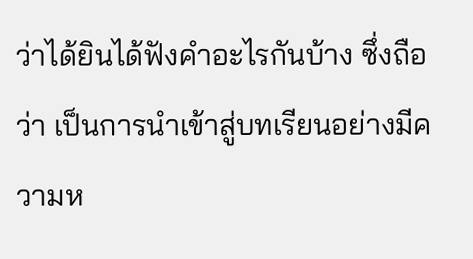ว่าได้ยินได้ฟังคำอะไรกันบ้าง ซึ่งถือว่า เป็นการนำเข้าสู่บทเรียนอย่างมีความห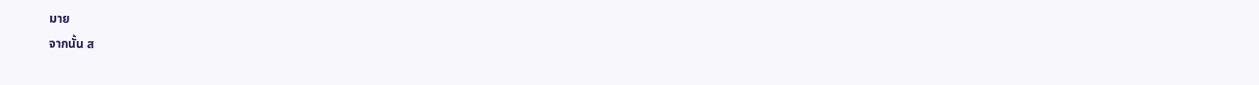มาย
จากนั้น ส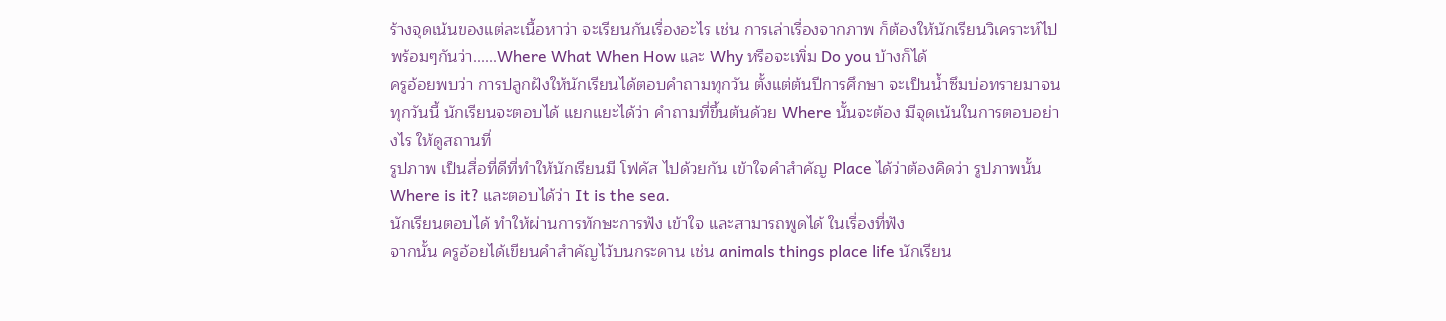ร้างจุดเน้นของแต่ละเนื้อหาว่า จะเรียนกันเรื่องอะไร เช่น การเล่าเรื่องจากภาพ ก็ต้องให้นักเรียนวิเคราะห์ไปพร้อมๆกันว่า......Where What When How และ Why หรือจะเพิ่ม Do you บ้างก็ได้
ครูอ้อยพบว่า การปลูกฝังให้นักเรียนได้ตอบคำถามทุกวัน ตั้งแต่ต้นปีการศึกษา จะเป็นน้ำซึมบ่อทรายมาจนทุกวันนี้ นักเรียนจะตอบได้ แยกแยะได้ว่า คำถามที่ขึ้นต้นด้วย Where นั้นจะต้อง มีจุดเน้นในการตอบอย่างไร ให้ดูสถานที่
รูปภาพ เป็นสื่อที่ดีที่ทำให้นักเรียนมี โฟคัส ไปด้วยกัน เข้าใจคำสำคัญ Place ได้ว่าต้องคิดว่า รูปภาพนั้น Where is it? และตอบได้ว่า It is the sea.
นักเรียนตอบได้ ทำให้ผ่านการทักษะการฟัง เข้าใจ และสามารถพูดได้ ในเรื่องที่ฟัง
จากนั้น ครูอ้อยได้เขียนคำสำคัญไว้บนกระดาน เช่น animals things place life นักเรียน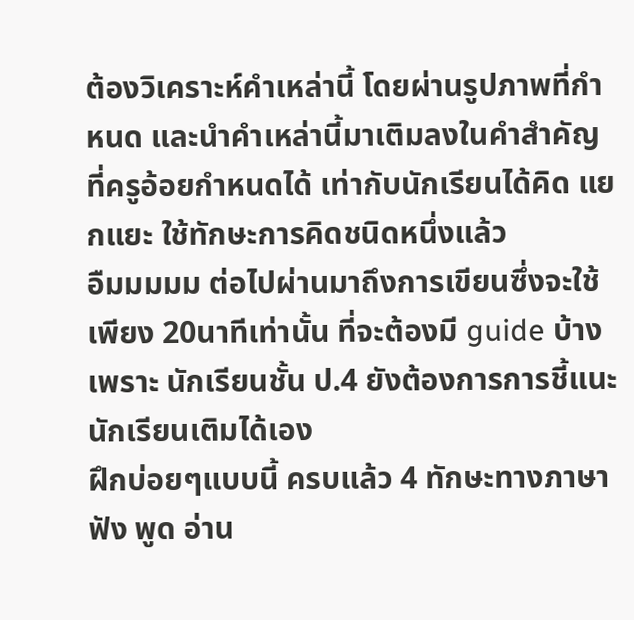ต้องวิเคราะห์คำเหล่านี้ โดยผ่านรูปภาพที่กำหนด และนำคำเหล่านี้มาเติมลงในคำสำคัญที่ครูอ้อยกำหนดได้ เท่ากับนักเรียนได้คิด แยกแยะ ใช้ทักษะการคิดชนิดหนึ่งแล้ว
อืมมมมม ต่อไปผ่านมาถึงการเขียนซึ่งจะใช้เพียง 20นาทีเท่านั้น ที่จะต้องมี guide บ้างเพราะ นักเรียนชั้น ป.4 ยังต้องการการชี้แนะ นักเรียนเติมได้เอง
ฝึกบ่อยๆแบบนี้ ครบแล้ว 4 ทักษะทางภาษา ฟัง พูด อ่าน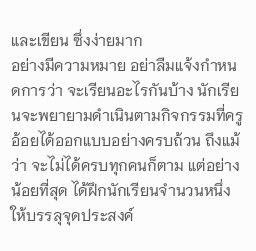และเขียน ซึ่งง่ายมาก
อย่างมีความหมาย อย่าลืมแจ้งกำหนดการว่า จะเรียนอะไรกันบ้าง นักเรียนจะพยายามดำเนินตามกิจกรรมที่ครูอ้อยได้ออกแบบอย่างครบถ้วน ถึงแม้ว่า จะไม่ได้ครบทุกคนก็ตาม แต่อย่างน้อยที่สุด ได้ฝึกนักเรียนจำนวนหนึ่งให้บรรลุจุดประสงค์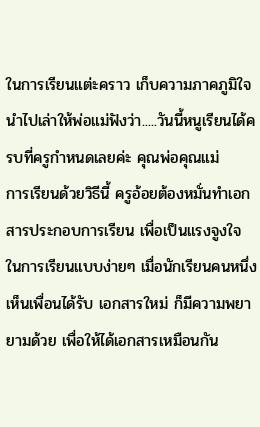ในการเรียนแต่ะคราว เก็บความภาคภูมิใจ นำไปเล่าให้พ่อแม่ฟังว่า.....วันนี้หนูเรียนได้ครบที่ครูกำหนดเลยค่ะ คุณพ่อคุณแม่
การเรียนด้วยวิธีนี้ ครูอ้อยต้องหมั่นทำเอกสารประกอบการเรียน เพื่อเป็นแรงจูงใจ ในการเรียนแบบง่ายๆ เมื่อนักเรียนคนหนึ่งเห็นเพื่อนได้รับ เอกสารใหม่ ก็มีความพยายามด้วย เพื่อให้ได้เอกสารเหมือนกัน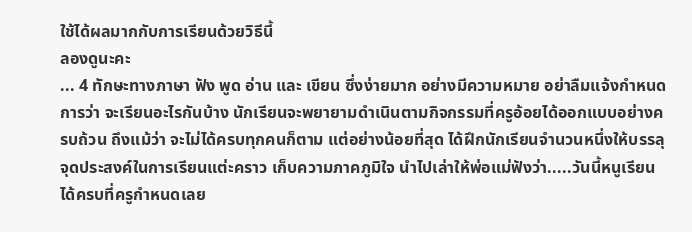ใช้ได้ผลมากกับการเรียนด้วยวิธีนี้
ลองดูนะคะ
... 4 ทักษะทางภาษา ฟัง พูด อ่าน และ เขียน ซึ่งง่ายมาก อย่างมีความหมาย อย่าลืมแจ้งกำหนดการว่า จะเรียนอะไรกันบ้าง นักเรียนจะพยายามดำเนินตามกิจกรรมที่ครูอ้อยได้ออกแบบอย่างครบถ้วน ถึงแม้ว่า จะไม่ได้ครบทุกคนก็ตาม แต่อย่างน้อยที่สุด ได้ฝึกนักเรียนจำนวนหนึ่งให้บรรลุจุดประสงค์ในการเรียนแต่ะคราว เก็บความภาคภูมิใจ นำไปเล่าให้พ่อแม่ฟังว่า.....วันนี้หนูเรียนได้ครบที่ครูกำหนดเลย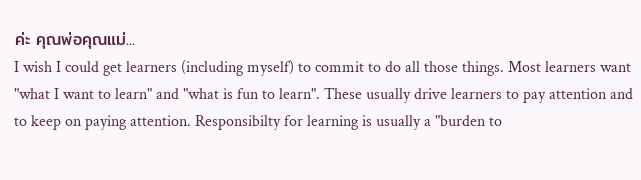ค่ะ คุณพ่อคุณแม่...
I wish I could get learners (including myself) to commit to do all those things. Most learners want "what I want to learn" and "what is fun to learn". These usually drive learners to pay attention and to keep on paying attention. Responsibilty for learning is usually a "burden to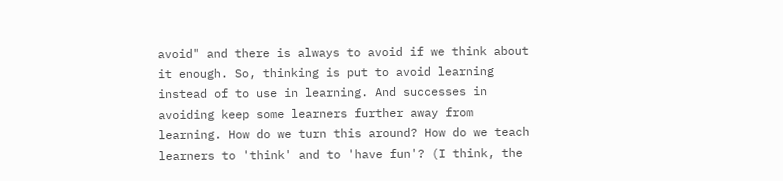avoid" and there is always to avoid if we think about it enough. So, thinking is put to avoid learning instead of to use in learning. And successes in avoiding keep some learners further away from learning. How do we turn this around? How do we teach learners to 'think' and to 'have fun'? (I think, the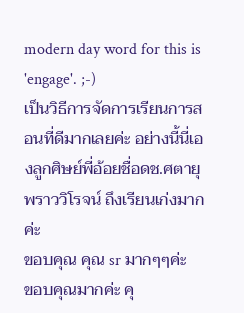modern day word for this is 'engage'. ;-)
เป็นวิธีการจัดการเรียนการสอนที่ดีมากเลยค่ะ อย่างนี้นี่เองลูกศิษย์พี่อ้อยชื่อดช.ศตายุ พราววิโรจน์ ถึงเรียนเก่งมากค่ะ
ขอบคุณ คุณ sr มากๆๆค่ะ
ขอบคุณมากค่ะ คุ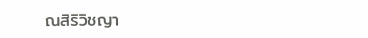ณสิริวิชญา